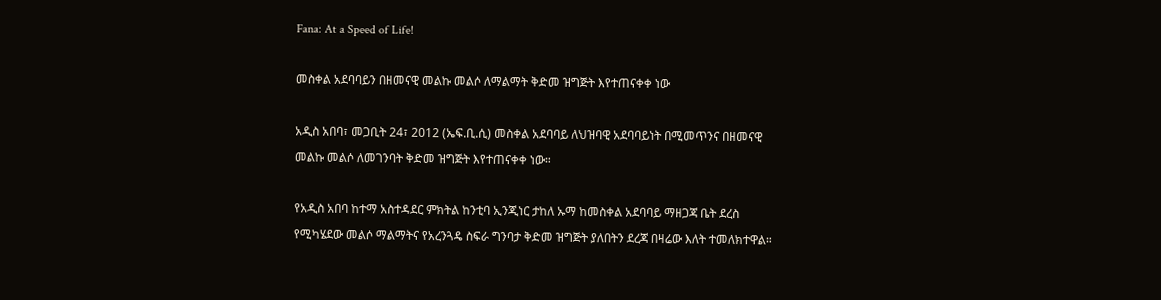Fana: At a Speed of Life!

መስቀል አደባባይን በዘመናዊ መልኩ መልሶ ለማልማት ቅድመ ዝግጅት እየተጠናቀቀ ነው

አዲስ አበባ፣ መጋቢት 24፣ 2012 (ኤፍ.ቢ.ሲ) መስቀል አደባባይ ለህዝባዊ አደባባይነት በሚመጥንና በዘመናዊ መልኩ መልሶ ለመገንባት ቅድመ ዝግጅት እየተጠናቀቀ ነው።

የአዲስ አበባ ከተማ አስተዳደር ምክትል ከንቲባ ኢንጂነር ታከለ ኡማ ከመስቀል አደባባይ ማዘጋጃ ቤት ደረስ የሚካሄደው መልሶ ማልማትና የአረንጓዴ ስፍራ ግንባታ ቅድመ ዝግጅት ያለበትን ደረጃ በዛሬው እለት ተመለክተዋል።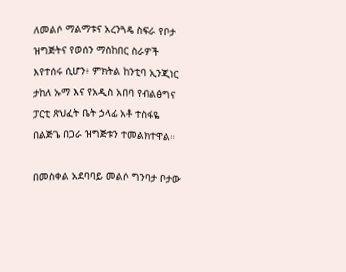ለመልሶ ማልማቱና አረንጓዴ ስፍራ የቦታ ዝግጅትና የወሰን ማስከበር ስራዎች እየተሰሩ ሲሆን፥ ምክትል ከንቲባ ኢንጂነር ታከለ ኡማ እና የአዲስ አበባ የብልፅግና ፓርቲ ጽህፈት ቤት ኃላፊ አቶ ተስፋዬ በልጅጌ በጋራ ዝግጅቱን ተመልክተዋል።

በመስቀል አደባባይ መልሶ ግንባታ ቦታው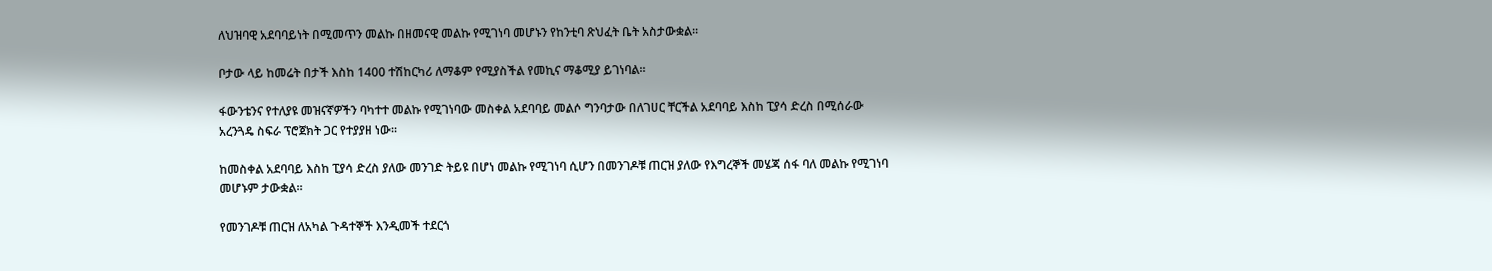ለህዝባዊ አደባባይነት በሚመጥን መልኩ በዘመናዊ መልኩ የሚገነባ መሆኑን የከንቲባ ጽህፈት ቤት አስታውቋል።

ቦታው ላይ ከመሬት በታች እስከ 1400 ተሽከርካሪ ለማቆም የሚያስችል የመኪና ማቆሚያ ይገነባል።

ፋውንቴንና የተለያዩ መዝናኛዎችን ባካተተ መልኩ የሚገነባው መስቀል አደባባይ መልሶ ግንባታው በለገሀር ቸርችል አደባባይ እስከ ፒያሳ ድረስ በሚሰራው አረንጓዴ ስፍራ ፕሮጀክት ጋር የተያያዘ ነው።

ከመስቀል አደባባይ እስከ ፒያሳ ድረስ ያለው መንገድ ትይዩ በሆነ መልኩ የሚገነባ ሲሆን በመንገዶቹ ጠርዝ ያለው የእግረኞች መሄጃ ሰፋ ባለ መልኩ የሚገነባ መሆኑም ታውቋል።

የመንገዶቹ ጠርዝ ለአካል ጉዳተኞች እንዲመች ተደርጎ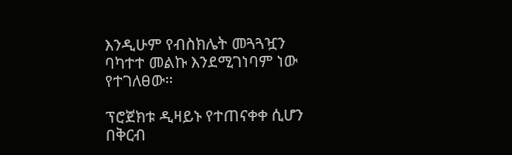እንዲሁም የብስክሌት መጓጓዧን ባካተተ መልኩ እንደሚገነባም ነው የተገለፀው።

ፕሮጀክቱ ዲዛይኑ የተጠናቀቀ ሲሆን በቅርብ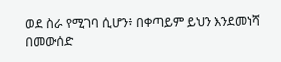ወደ ስራ የሚገባ ሲሆን፥ በቀጣይም ይህን እንደመነሻ በመውሰድ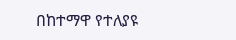በከተማዋ የተለያዩ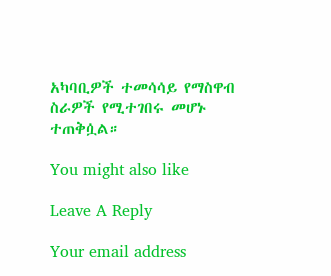አካባቢዎች ተመሳሳይ የማስዋብ ስራዎች የሚተገበሩ መሆኑ ተጠቅሷል።

You might also like

Leave A Reply

Your email address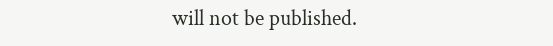will not be published.